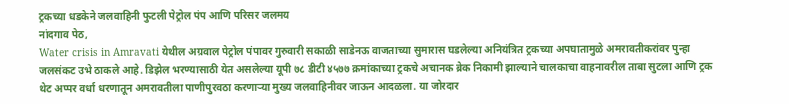ट्रकच्या धडकेने जलवाहिनी फुटली पेट्रोल पंप आणि परिसर जलमय
नांदगाव पेठ,
Water crisis in Amravati येथील अग्रवाल पेट्रोल पंपावर गुरुवारी सकाळी साडेनऊ वाजताच्या सुमारास घडलेल्या अनियंत्रित ट्रकच्या अपघातामुळे अमरावतीकरांवर पुन्हा जलसंकट उभे ठाकले आहे. डिझेल भरण्यासाठी येत असलेल्या यूपी ७८ डीटी ४५७७ क्रमांकाच्या ट्रकचे अचानक ब्रेक निकामी झाल्याने चालकाचा वाहनावरील ताबा सुटला आणि ट्रक थेट अप्पर वर्धा धरणातून अमरावतीला पाणीपुरवठा करणाऱ्या मुख्य जलवाहिनीवर जाऊन आदळला. या जोरदार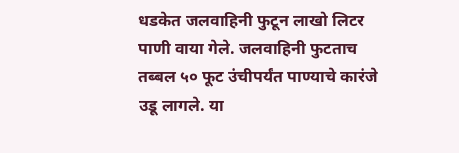धडकेत जलवाहिनी फुटून लाखो लिटर पाणी वाया गेले. जलवाहिनी फुटताच तब्बल ५० फूट उंचीपर्यंत पाण्याचे कारंजे उडू लागले. या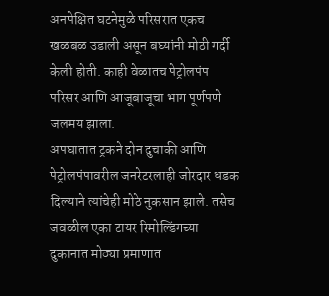अनपेक्षित घटनेमुळे परिसरात एकच खळबळ उडाली असून बघ्यांनी मोठी गर्दी केली होती. काही वेळातच पेट्रोलपंप परिसर आणि आजूबाजूचा भाग पूर्णपणे जलमय झाला.
अपघातात ट्रकने दोन दुचाकी आणि पेट्रोलपंपावरील जनरेटरलाही जोरदार धडक दिल्याने त्यांचेही मोठे नुकसान झाले. तसेच जवळील एका टायर रिमोल्डिंगच्या दुकानात मोठ्या प्रमाणात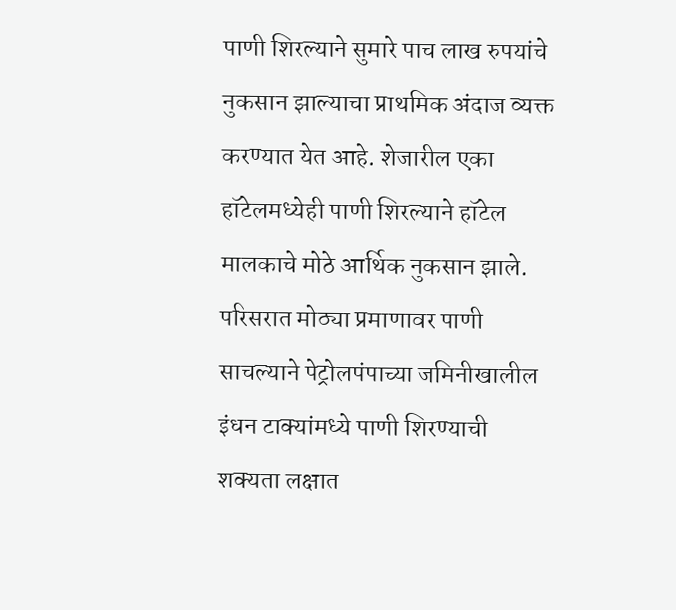पाणी शिरल्याने सुमारे पाच लाख रुपयांचे नुकसान झाल्याचा प्राथमिक अंदाज व्यक्त करण्यात येत आहे. शेजारील एका हॉटेलमध्येही पाणी शिरल्याने हॉटेल मालकाचे मोठे आर्थिक नुकसान झाले. परिसरात मोठ्या प्रमाणावर पाणी साचल्याने पेट्रोलपंपाच्या जमिनीखालील इंधन टाक्यांमध्ये पाणी शिरण्याची शक्यता लक्षात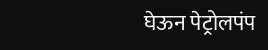घेऊन पेट्रोलपंप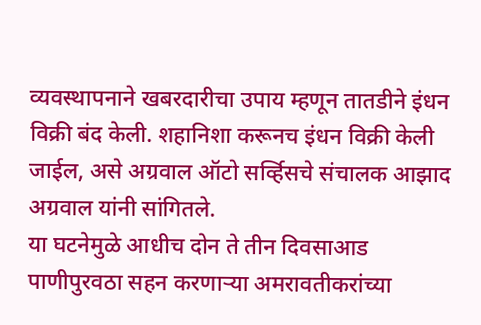व्यवस्थापनाने खबरदारीचा उपाय म्हणून तातडीने इंधन विक्री बंद केली. शहानिशा करूनच इंधन विक्री केली जाईल, असे अग्रवाल ऑटो सर्व्हिसचे संचालक आझाद अग्रवाल यांनी सांगितले.
या घटनेमुळे आधीच दोन ते तीन दिवसाआड पाणीपुरवठा सहन करणाऱ्या अमरावतीकरांच्या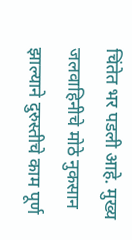चिंतेत भर पडली आहे. मुख्य जलवाहिनीचे मोठे नुकसान झाल्याने दुरुस्तीचे काम पूर्ण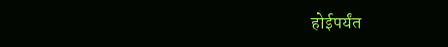होईपर्यंत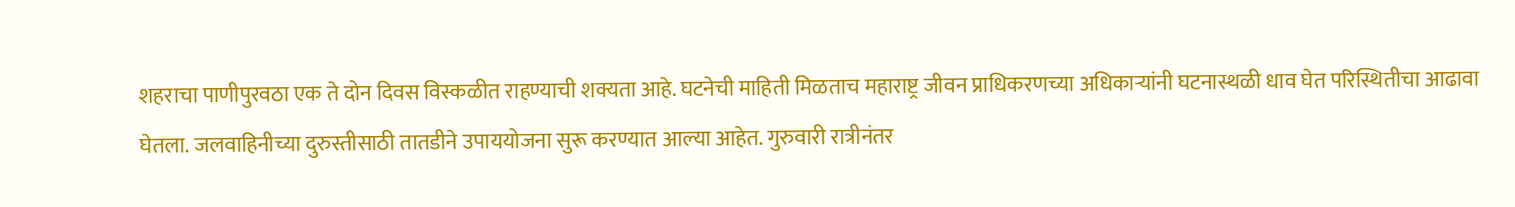शहराचा पाणीपुरवठा एक ते दोन दिवस विस्कळीत राहण्याची शक्यता आहे. घटनेची माहिती मिळताच महाराष्ट्र जीवन प्राधिकरणच्या अधिकाऱ्यांनी घटनास्थळी धाव घेत परिस्थितीचा आढावा घेतला. जलवाहिनीच्या दुरुस्तीसाठी तातडीने उपाययोजना सुरू करण्यात आल्या आहेत. गुरुवारी रात्रीनंतर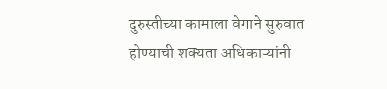दुरुस्तीच्या कामाला वेगाने सुरुवात होण्याची शक्यता अधिकाऱ्यांनी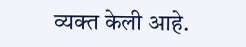व्यक्त केली आहे.